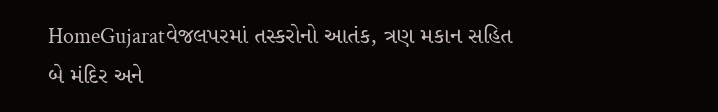HomeGujaratવેજલપરમાં તસ્કરોનો આતંક, ત્રણ મકાન સહિત બે મંદિર અને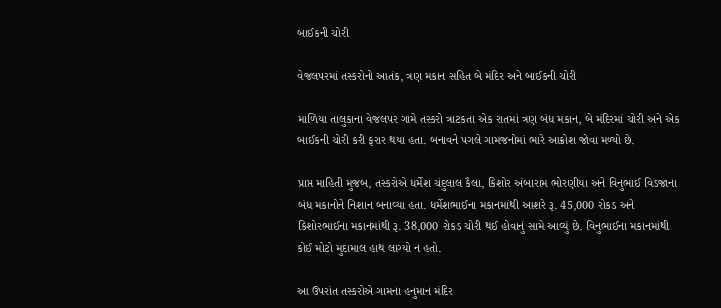બાઈકની ચોરી

વેજલપરમાં તસ્કરોનો આતંક, ત્રણ મકાન સહિત બે મંદિર અને બાઈકની ચોરી

માળિયા તાલુકાના વેજલપર ગામે તસ્કરો ત્રાટકતા એક રાતમાં ત્રણ બંધ મકાન, બે મંદિરમાં ચોરી અને એક બાઈકની ચોરી કરી ફરાર થયા હતા. બનાવને પગલે ગામજનોમાં ભારે આક્રોશ જોવા મળ્યો છે.

પ્રાપ્ત માહિતી મુજબ, તસ્કરોએ ધર્મેશ ચંદુલાલ કૈલા, કિશોર અંબારામ ભોરણીયા અને વિનુભાઈ વિડજાના બંધ મકાનોને નિશાન બનાવ્યા હતા. ધર્મેશભાઈના મકાનમાંથી આશરે રૂ. 45,000 રોકડ અને કિશોરભાઈના મકાનમાંથી રૂ. 38,000 રોકડ ચોરી થઈ હોવાનું સામે આવ્યું છે. વિનુભાઈના મકાનમાંથી કોઈ મોટો મુદામાલ હાથ લાગ્યો ન હતો.

આ ઉપરાંત તસ્કરોએ ગામના હનુમાન મંદિર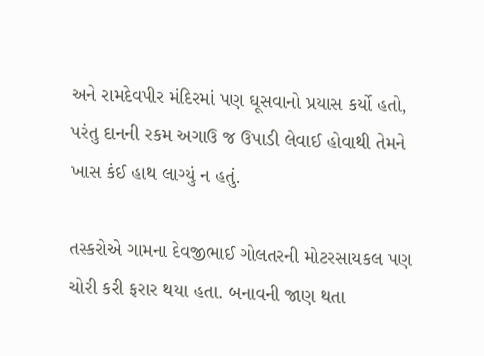અને રામદેવપીર મંદિરમાં પણ ઘૂસવાનો પ્રયાસ કર્યો હતો, પરંતુ દાનની રકમ અગાઉ જ ઉપાડી લેવાઈ હોવાથી તેમને ખાસ કંઈ હાથ લાગ્યું ન હતું.

તસ્કરોએ ગામના દેવજીભાઈ ગોલતરની મોટરસાયકલ પણ ચોરી કરી ફરાર થયા હતા. બનાવની જાણ થતા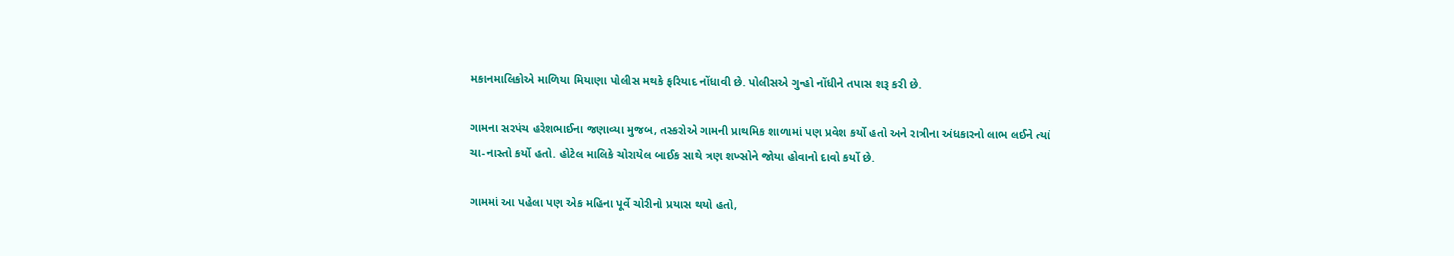મકાનમાલિકોએ માળિયા મિયાણા પોલીસ મથકે ફરિયાદ નોંધાવી છે. પોલીસએ ગુન્હો નોંધીને તપાસ શરૂ કરી છે.

ગામના સરપંચ હરેશભાઈના જણાવ્યા મુજબ, તસ્કરોએ ગામની પ્રાથમિક શાળામાં પણ પ્રવેશ કર્યો હતો અને રાત્રીના અંધકારનો લાભ લઈને ત્યાં ચા-નાસ્તો કર્યો હતો. હોટેલ માલિકે ચોરાયેલ બાઈક સાથે ત્રણ શખ્સોને જોયા હોવાનો દાવો કર્યો છે.

ગામમાં આ પહેલા પણ એક મહિના પૂર્વે ચોરીનો પ્રયાસ થયો હતો,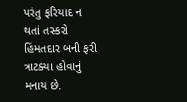પરંતુ ફરિયાદ ન થતાં તસ્કરો હિંમતદાર બની ફરી ત્રાટક્યા હોવાનું મનાય છે.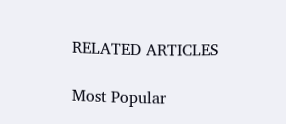RELATED ARTICLES

Most Popular